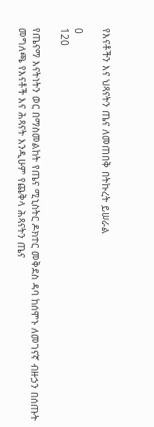የእናቶችን እና ህጻናትን ጤና ለመጠበቅ በትኩረት ይሠራል

0
120

የጤናማ እናትነትን ወር በማስመልከት የጤና ሚኒስትር ዶክተር መቅደስ ዳባ ከሰሞኑ ለመገናኛ ብዙኃን በሰጡት መግለጫ የእናቶች እና ሕጻናት እንዲሁም የጨቅላ ሕጻናትን ጤና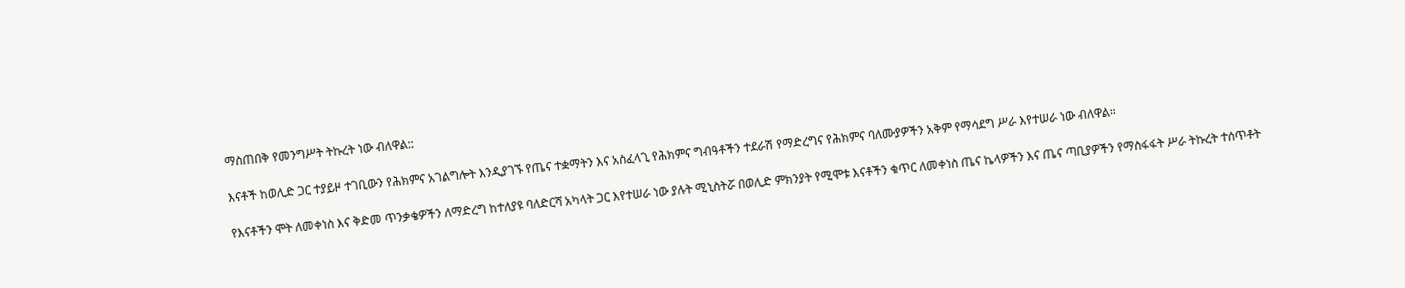ማስጠበቅ የመንግሥት ትኩረት ነው ብለዋል::

እናቶች ከወሊድ ጋር ተያይዞ ተገቢውን የሕክምና አገልግሎት እንዲያገኙ የጤና ተቋማትን እና አስፈላጊ የሕክምና ግብዓቶችን ተደራሽ የማድረግና የሕክምና ባለሙያዎችን አቅም የማሳደግ ሥራ እየተሠራ ነው ብለዋል።

የእናቶችን ሞት ለመቀነስ እና ቅድመ ጥንቃቄዎችን ለማድረግ ከተለያዩ ባለድርሻ አካላት ጋር እየተሠራ ነው ያሉት ሚኒስትሯ በወሊድ ምክንያት የሚሞቱ እናቶችን ቁጥር ለመቀነስ ጤና ኬላዎችን እና ጤና ጣቢያዎችን የማስፋፋት ሥራ ትኩረት ተሰጥቶት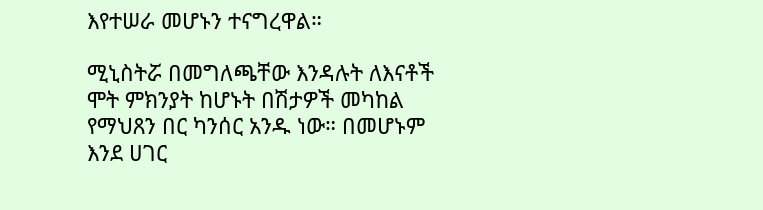እየተሠራ መሆኑን ተናግረዋል።

ሚኒስትሯ በመግለጫቸው እንዳሉት ለእናቶች ሞት ምክንያት ከሆኑት በሽታዎች መካከል የማህጸን በር ካንሰር አንዱ ነው። በመሆኑም እንደ ሀገር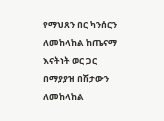የማህጸን በር ካንሰርን ለመከላከል ከጤናማ እናትነት ወር ጋር በማያያዝ በሽታውን ለመከላከል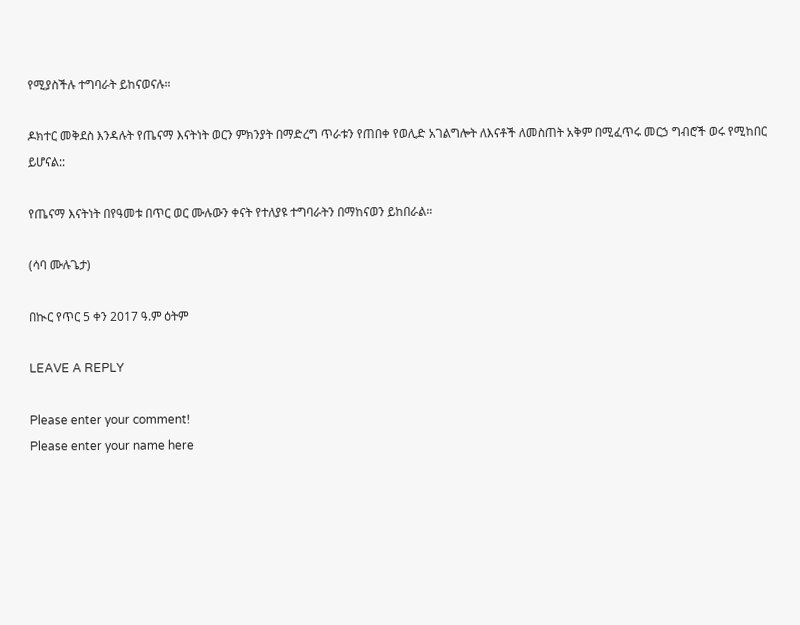የሚያስችሉ ተግባራት ይከናወናሉ።

ዶክተር መቅደስ እንዳሉት የጤናማ እናትነት ወርን ምክንያት በማድረግ ጥራቱን የጠበቀ የወሊድ አገልግሎት ለእናቶች ለመስጠት አቅም በሚፈጥሩ መርኃ ግብሮች ወሩ የሚከበር ይሆናል::

የጤናማ እናትነት በየዓመቱ በጥር ወር ሙሉውን ቀናት የተለያዩ ተግባራትን በማከናወን ይከበራል።

(ሳባ ሙሉጌታ)

በኲር የጥር 5 ቀን 2017 ዓ.ም ዕትም

LEAVE A REPLY

Please enter your comment!
Please enter your name here